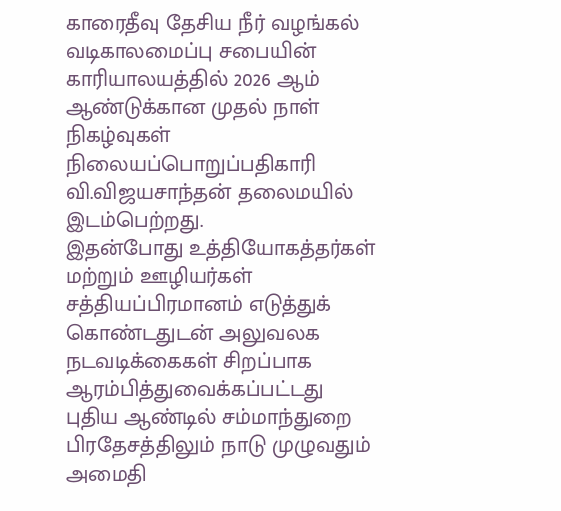காரைதீவு தேசிய நீர் வழங்கல் வடிகாலமைப்பு சபையின் காரியாலயத்தில் 2026 ஆம் ஆண்டுக்கான முதல் நாள் நிகழ்வுகள் நிலையப்பொறுப்பதிகாரி வி.விஜயசாந்தன் தலைமயில் இடம்பெற்றது.
இதன்போது உத்தியோகத்தர்கள் மற்றும் ஊழியர்கள் சத்தியப்பிரமானம் எடுத்துக் கொண்டதுடன் அலுவலக நடவடிக்கைகள் சிறப்பாக ஆரம்பித்துவைக்கப்பட்டது
புதிய ஆண்டில் சம்மாந்துறை பிரதேசத்திலும் நாடு முழுவதும் அமைதி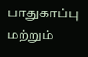பாதுகாப்பு மற்றும்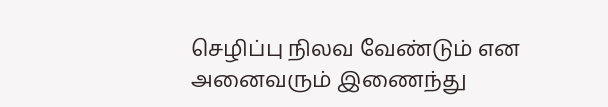செழிப்பு நிலவ வேண்டும் என அனைவரும் இணைந்து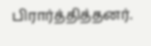பிரார்த்தித்தனர்.